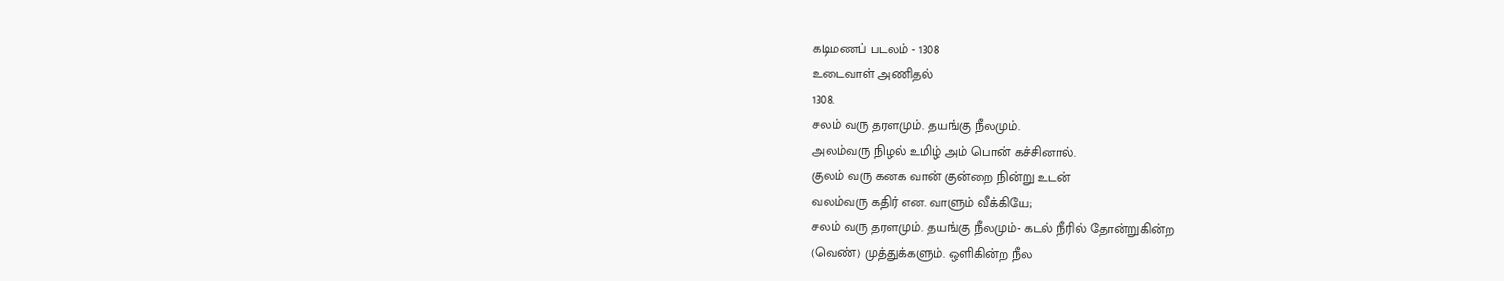கடிமணப் படலம் - 1308
உடைவாள் அணிதல்
1308.
சலம் வரு தரளமும். தயங்கு நீலமும்.
அலம்வரு நிழல் உமிழ் அம் பொன் கச்சினால்.
குலம் வரு கனக வான் குன்றை நின்று உடன்
வலம்வரு கதிர் என. வாளும் வீக்கியே;
சலம் வரு தரளமும். தயங்கு நீலமும்- கடல் நீரில் தோன்றுகின்ற
(வெண்) முத்துக்களும். ஒளிகின்ற நீல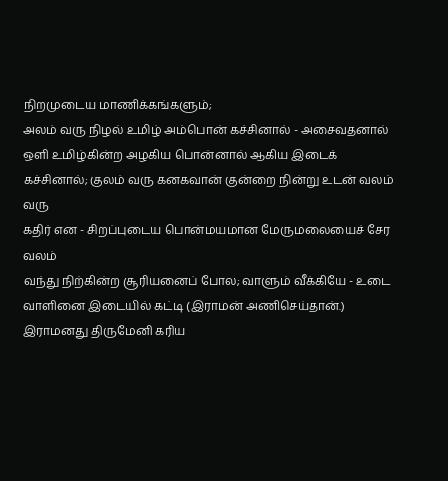நிறமுடைய மாணிக்கங்களும்;
அலம் வரு நிழல் உமிழ் அம்பொன் கச்சினால் - அசைவதனால்
ஒளி உமிழ்கின்ற அழகிய பொன்னால் ஆகிய இடைக்
கச்சினால்; குலம் வரு கனகவான் குன்றை நின்று உடன் வலம் வரு
கதிர் என - சிறப்புடைய பொன்மயமான மேருமலையைச் சேர வலம்
வந்து நிற்கின்ற சூரியனைப் போல; வாளும் வீக்கியே - உடை
வாளினை இடையில் கட்டி (இராமன் அணிசெய்தான்.)
இராமனது திருமேனி கரிய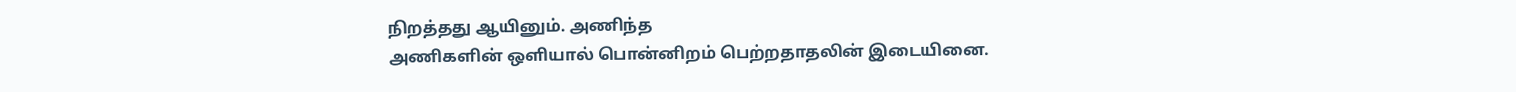நிறத்தது ஆயினும். அணிந்த
அணிகளின் ஒளியால் பொன்னிறம் பெற்றதாதலின் இடையினை.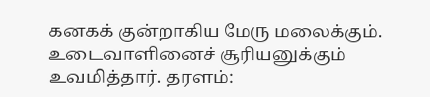கனகக் குன்றாகிய மேரு மலைக்கும். உடைவாளினைச் சூரியனுக்கும்
உவமித்தார். தரளம்: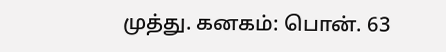முத்து. கனகம்: பொன். 63